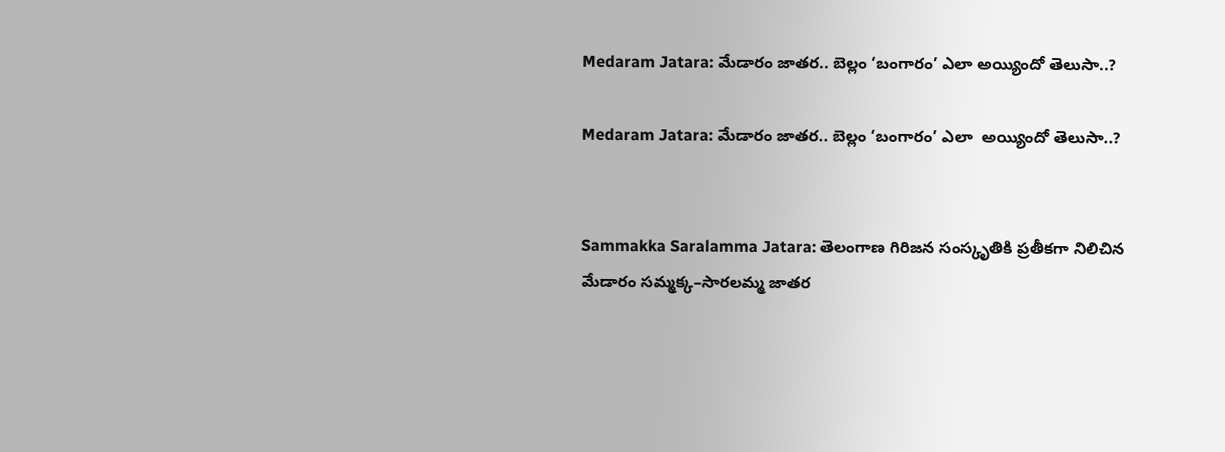Medaram Jatara: మేడారం జాతర.. బెల్లం ‘బంగారం’ ఎలా అయ్యిందో తెలుసా..?

Medaram Jatara: మేడారం జాతర.. బెల్లం ‘బంగారం’ ఎలా  అయ్యిందో తెలుసా..?


Sammakka Saralamma Jatara: తెలంగాణ గిరిజన సంస్కృతికి ప్రతీకగా నిలిచిన మేడారం సమ్మక్క–సారలమ్మ జాతర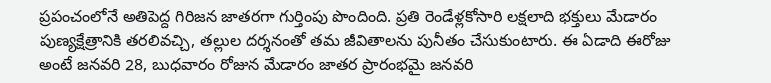ప్రపంచంలోనే అతిపెద్ద గిరిజన జాతరగా గుర్తింపు పొందింది. ప్రతి రెండేళ్లకోసారి లక్షలాది భక్తులు మేడారం పుణ్యక్షేత్రానికి తరలివచ్చి, తల్లుల దర్శనంతో తమ జీవితాలను పునీతం చేసుకుంటారు. ఈ ఏడాది ఈరోజు అంటే జనవరి 28, బుధవారం రోజున మేడారం జాతర ప్రారంభమై జనవరి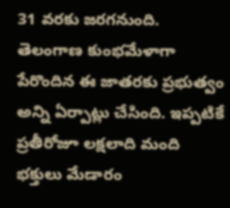31 వరకు జరగనుంది. తెలంగాణ కుంభమేళాగా పేరొందిన ఈ జాతరకు ప్రభుత్వం అన్ని ఏర్పాట్లు చేసింది. ఇప్పటికే ప్రతీరోజూ లక్షలాది మంది భక్తులు మేడారం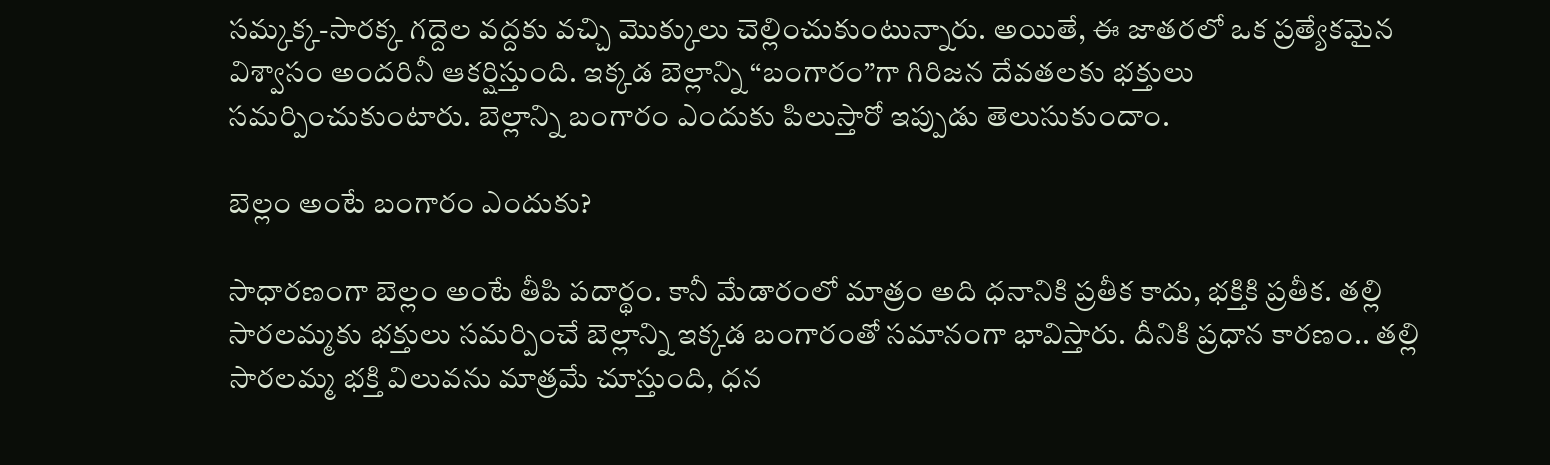సమ్కక్క-సారక్క గద్దెల వద్దకు వచ్చి మొక్కులు చెల్లించుకుంటున్నారు. అయితే, ఈ జాతరలో ఒక ప్రత్యేకమైన విశ్వాసం అందరినీ ఆకర్షిస్తుంది. ఇక్కడ బెల్లాన్ని “బంగారం”గా గిరిజన దేవతలకు భక్తులు సమర్పించుకుంటారు. బెల్లాన్ని బంగారం ఎందుకు పిలుస్తారో ఇప్పుడు తెలుసుకుందాం.

బెల్లం అంటే బంగారం ఎందుకు?

సాధారణంగా బెల్లం అంటే తీపి పదార్థం. కానీ మేడారంలో మాత్రం అది ధనానికి ప్రతీక కాదు, భక్తికి ప్రతీక. తల్లి సారలమ్మకు భక్తులు సమర్పించే బెల్లాన్ని ఇక్కడ బంగారంతో సమానంగా భావిస్తారు. దీనికి ప్రధాన కారణం.. తల్లి సారలమ్మ భక్తి విలువను మాత్రమే చూస్తుంది, ధన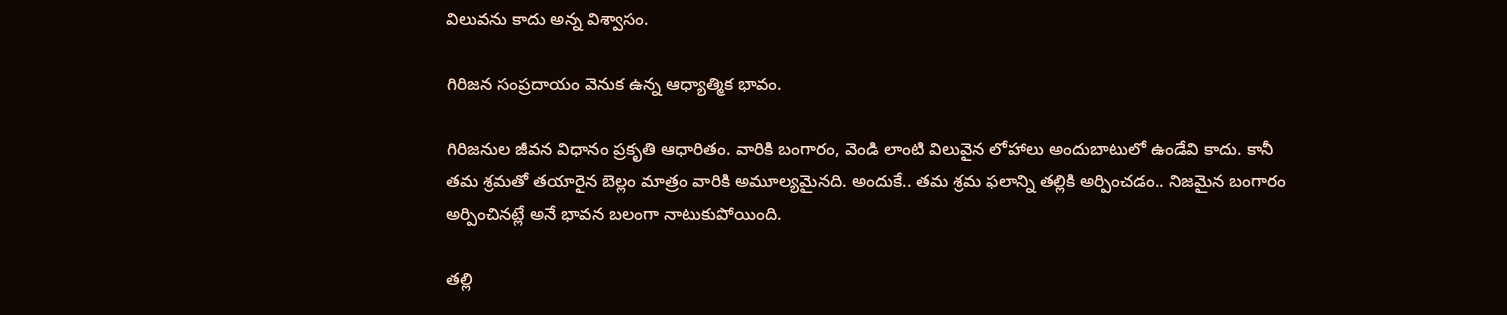విలువను కాదు అన్న విశ్వాసం.

గిరిజన సంప్రదాయం వెనుక ఉన్న ఆధ్యాత్మిక భావం.

గిరిజనుల జీవన విధానం ప్రకృతి ఆధారితం. వారికి బంగారం, వెండి లాంటి విలువైన లోహాలు అందుబాటులో ఉండేవి కాదు. కానీ తమ శ్రమతో తయారైన బెల్లం మాత్రం వారికి అమూల్యమైనది. అందుకే.. తమ శ్రమ ఫలాన్ని తల్లికి అర్పించడం.. నిజమైన బంగారం అర్పించినట్లే అనే భావన బలంగా నాటుకుపోయింది.

తల్లి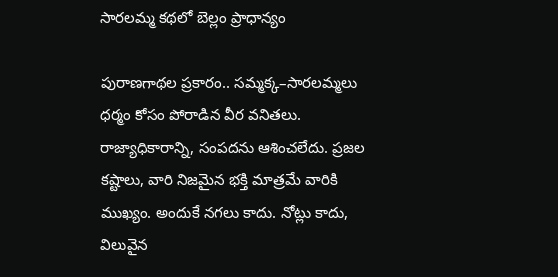సారలమ్మ కథలో బెల్లం ప్రాధాన్యం

పురాణగాథల ప్రకారం.. సమ్మక్క–సారలమ్మలు ధర్మం కోసం పోరాడిన వీర వనితలు. రాజ్యాధికారాన్ని, సంపదను ఆశించలేదు. ప్రజల కష్టాలు, వారి నిజమైన భక్తి మాత్రమే వారికి ముఖ్యం. అందుకే నగలు కాదు. నోట్లు కాదు, విలువైన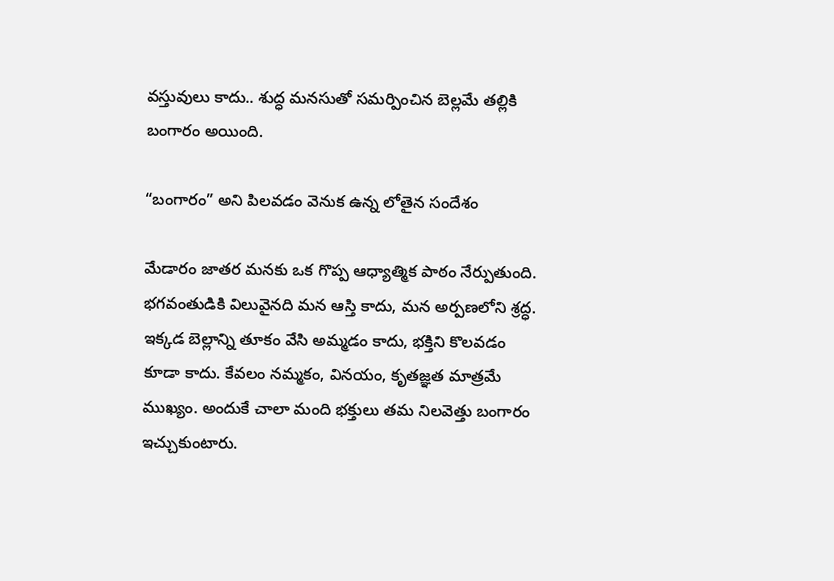వస్తువులు కాదు.. శుద్ధ మనసుతో సమర్పించిన బెల్లమే తల్లికి బంగారం అయింది.

“బంగారం” అని పిలవడం వెనుక ఉన్న లోతైన సందేశం

మేడారం జాతర మనకు ఒక గొప్ప ఆధ్యాత్మిక పాఠం నేర్పుతుంది. భగవంతుడికి విలువైనది మన ఆస్తి కాదు, మన అర్పణలోని శ్రద్ధ. ఇక్కడ బెల్లాన్ని తూకం వేసి అమ్మడం కాదు, భక్తిని కొలవడం కూడా కాదు. కేవలం నమ్మకం, వినయం, కృతజ్ఞత మాత్రమే ముఖ్యం. అందుకే చాలా మంది భక్తులు తమ నిలవెత్తు బంగారం ఇచ్చుకుంటారు.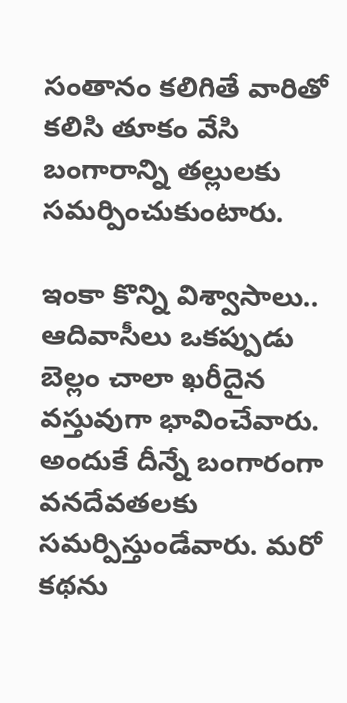సంతానం కలిగితే వారితో కలిసి తూకం వేసి బంగారాన్ని తల్లులకు సమర్పించుకుంటారు.

ఇంకా కొన్ని విశ్వాసాలు.. ఆదివాసీలు ఒకప్పుడు బెల్లం చాలా ఖరీదైన వస్తువుగా భావించేవారు. అందుకే దీన్నే బంగారంగా వనదేవతలకు సమర్పిస్తుండేవారు. మరో కథను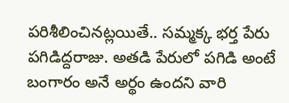పరిశీలించినట్లయితే.. సమ్మక్క భర్త పేరు పగిడిద్దరాజు. అతడి పేరులో పగిడి అంటే బంగారం అనే అర్థం ఉందని వారి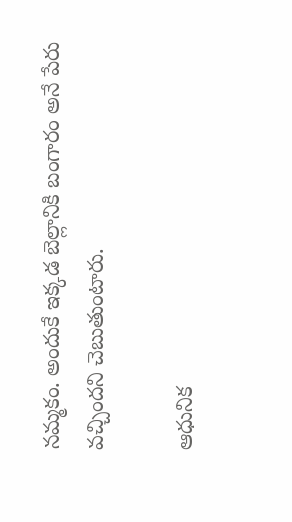నమ్మకం. అందుకే ఇక్కడ బెల్లానికి బంగారం అనే పేరు వచ్చిందని చెబుతుంటారు.

ఆధునిక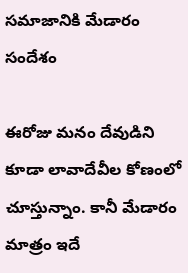సమాజానికి మేడారం సందేశం

ఈరోజు మనం దేవుడిని కూడా లావాదేవీల కోణంలో చూస్తున్నాం. కానీ మేడారం మాత్రం ఇదే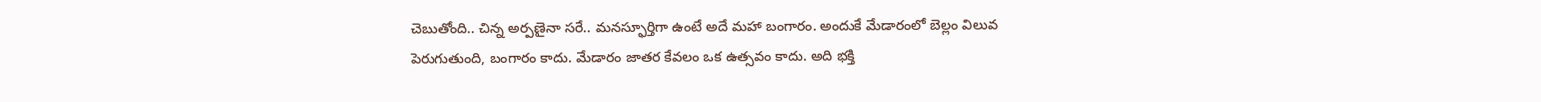చెబుతోంది.. చిన్న అర్పణైనా సరే.. మనస్ఫూర్తిగా ఉంటే అదే మహా బంగారం. అందుకే మేడారంలో బెల్లం విలువ పెరుగుతుంది, బంగారం కాదు. మేడారం జాతర కేవలం ఒక ఉత్సవం కాదు. అది భక్తి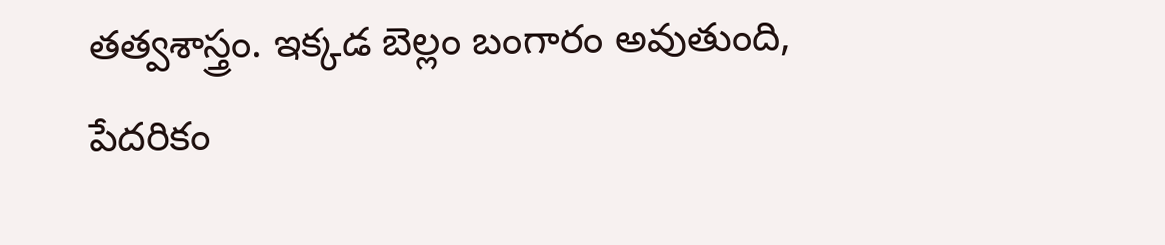తత్వశాస్త్రం. ఇక్కడ బెల్లం బంగారం అవుతుంది, పేదరికం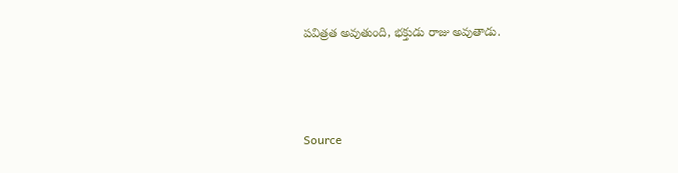పవిత్రత అవుతుంది, భక్తుడు రాజు అవుతాడు.



Source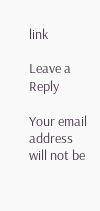link

Leave a Reply

Your email address will not be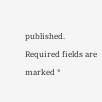published. Required fields are marked *